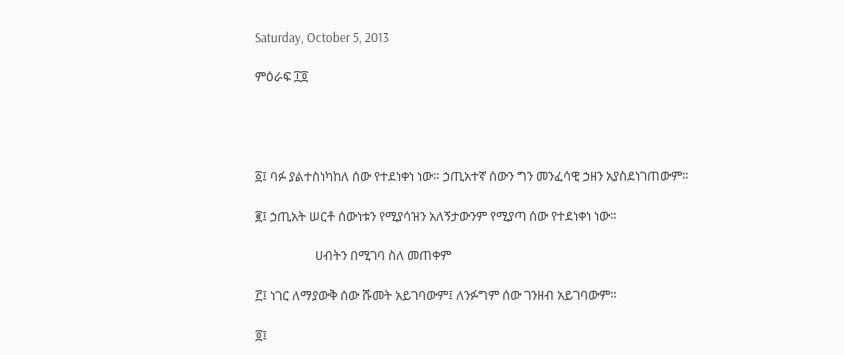Saturday, October 5, 2013

ምዕራፍ ፲፬




፩፤ ባፉ ያልተስነካከለ ሰው የተደነቀነ ነው። ኃጢአተኛ ሰውን ግን መንፈሳዊ ኃዘን አያስደነገጠውም።

፪፤ ኃጢአት ሠርቶ ሰውነቱን የሚያሳዝን አለኝታውንም የሚያጣ ሰው የተደነቀነ ነው።

                    ሀብትን በሚገባ ስለ መጠቀም

፫፤ ነገር ለማያውቅ ሰው ሹመት አይገባውም፤ ለንፉግም ሰው ገንዘብ አይገባውም።

፬፤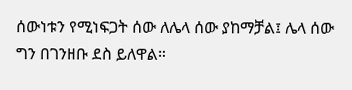ሰውነቱን የሚነፍጋት ሰው ለሌላ ሰው ያከማቻል፤ ሌላ ሰው ግን በገንዘቡ ደስ ይለዋል።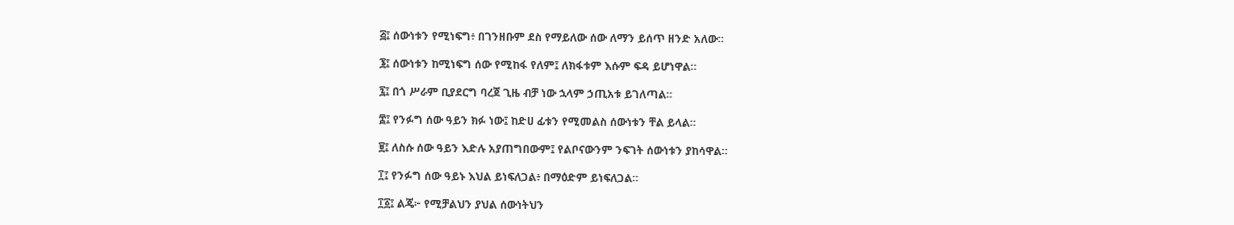፭፤ ሰውነቱን የሚነፍግ፥ በገንዘቡም ደስ የማይለው ሰው ለማን ይሰጥ ዘንድ አለው።

፮፤ ሰውነቱን ከሚነፍግ ሰው የሚከፋ የለም፤ ለክፋቱም እሱም ፍዳ ይሆነዋል።

፯፤ በጎ ሥራም ቢያደርግ ባረጀ ጊዜ ብቻ ነው ኋላም ኃጢአቱ ይገለጣል።

፰፤ የንፉግ ሰው ዓይን ክፉ ነው፤ ከድሀ ፊቱን የሚመልስ ሰውነቱን ቸል ይላል።

፱፤ ለስሱ ሰው ዓይን እድሉ አያጠግበውም፤ የልቦናውንም ንፍገት ሰውነቱን ያከሳዋል።

፲፤ የንፉግ ሰው ዓይኑ እህል ይነፍለጋል፥ በማዕድም ይነፍለጋል።

፲፩፤ ልጄ፦ የሚቻልህን ያህል ሰውነትህን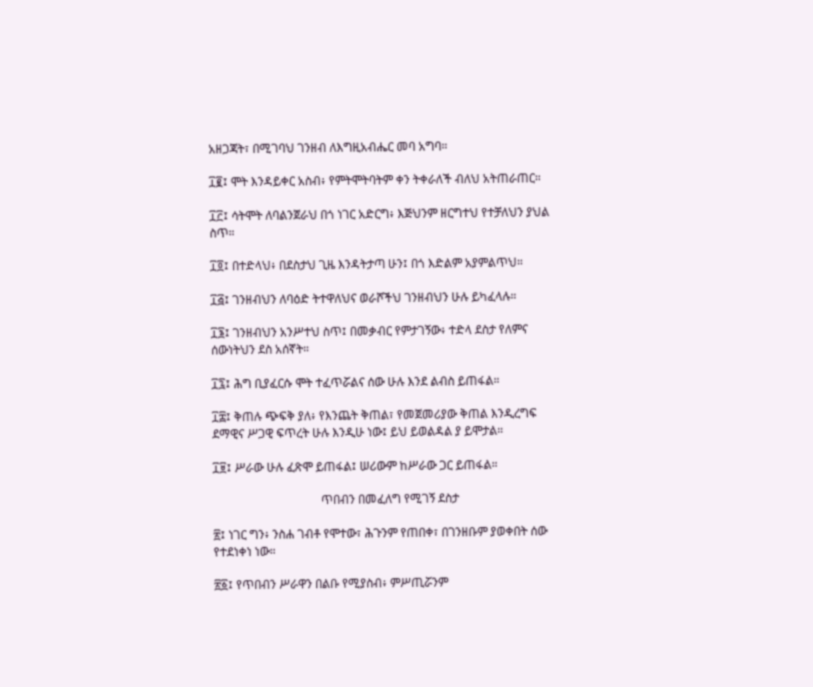አዘጋጃት፣ በሚገባህ ገንዘብ ለእግዚአብሔር መባ አግባ።

፲፪፤ ሞት እንዳይቀር አስብ፥ የምትሞትባትም ቀን ትቀራለች ብለህ አትጠራጠር።

፲፫፤ ሳትሞት ለባልንጀራህ በጎ ነገር አድርግ፥ እጅህንም ዘርግተህ የተቻለህን ያህል ስጥ።

፲፬፤ በተድላህ፥ በደስታህ ጊዜ እንዳትታጣ ሁን፤ በጎ እድልም አያምልጥህ።

፲፭፤ ገንዘብህን ለባዕድ ትተዋለህና ወራሾችህ ገንዘብህን ሁሉ ይካፈላሉ።

፲፮፤ ገንዘብህን አንሥተህ ስጥ፤ በመቃብር የምታገኝው፥ ተድላ ደስታ የለምና ሰውነትህን ደስ አሰኛት።

፲፯፤ ሕግ ቢያፈርሱ ሞት ተፈጥሯልና ሰው ሁሉ እንደ ልብስ ይጠፋል።

፲፰፤ ቅጠሉ ጭፍቅ ያለ፥ የእንጨት ቅጠል፣ የመጀመሪያው ቅጠል እንዲረግፍ ደማዊና ሥጋዊ ፍጥረት ሁሉ እንዲሁ ነው፤ ይህ ይወልዳል ያ ይሞታል።

፲፱፤ ሥራው ሁሉ ፈጽሞ ይጠፋል፤ ሠሪውም ከሥራው ጋር ይጠፋል።

                                    ጥበብን በመፈለግ የሚገኝ ደስታ

፳፤ ነገር ግን፥ ንስሐ ገብቶ የሞተው፣ ሕጉንም የጠበቀ፣ በገንዘቡም ያወቀበት ሰው የተደነቀነ ነው።

፳፩፤ የጥበብን ሥራዋን በልቡ የሚያስብ፥ ምሥጢሯንም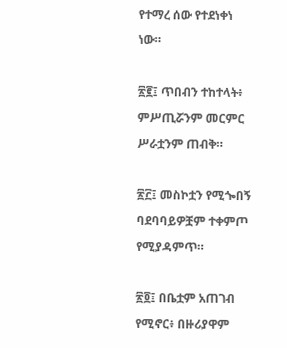የተማረ ሰው የተደነቀነ ነው።

፳፪፤ ጥበብን ተከተላት፥ ምሥጢሯንም መርምር ሥራቷንም ጠብቅ።

፳፫፤ መስኮቷን የሚጐበኝ ባደባባይዎቿም ተቀምጦ የሚያዳምጥ።

፳፬፤ በቤቷም አጠገብ የሚኖር፥ በዙሪያዋም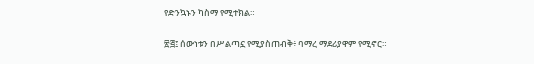የድንኳኑን ካስማ የሚተክል።

፳፭፤ ሰውነቱን በሥልጣኗ የሚያስጠብቅ፥ ባማረ ማደሪያዋም የሚኖር።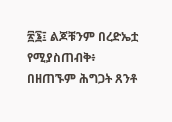፳፮፤ ልጆቹንም በረድኤቷ የሚያስጠብቅ፥ በዘጠኙም ሕግጋት ጸንቶ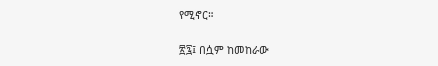የሚኖር።

፳፯፤ በሷም ከመከራው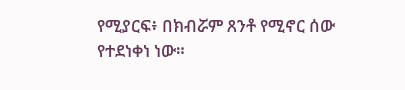የሚያርፍ፥ በክብሯም ጸንቶ የሚኖር ሰው የተደነቀነ ነው።